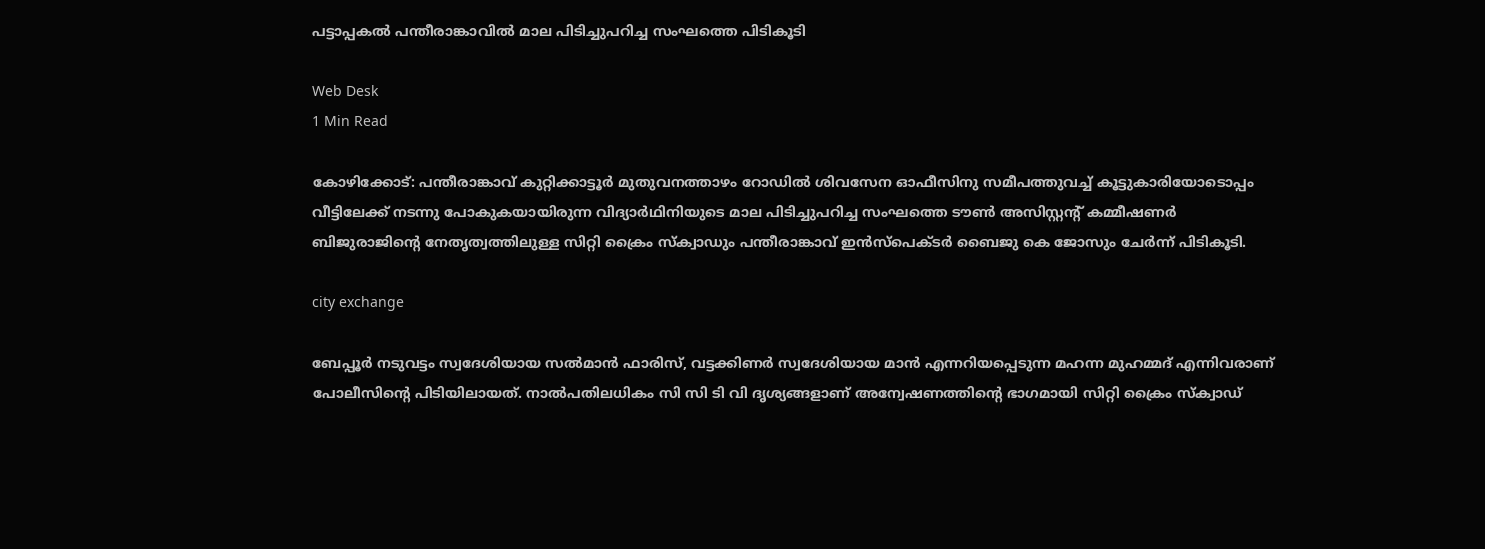പട്ടാപ്പകല്‍ പന്തീരാങ്കാവില്‍ മാല പിടിച്ചുപറിച്ച സംഘത്തെ പിടികൂടി

Web Desk
1 Min Read

കോഴിക്കോട്: പന്തീരാങ്കാവ് കുറ്റിക്കാട്ടൂര്‍ മുതുവനത്താഴം റോഡില്‍ ശിവസേന ഓഫീസിനു സമീപത്തുവച്ച് കൂട്ടുകാരിയോടൊപ്പം വീട്ടിലേക്ക് നടന്നു പോകുകയായിരുന്ന വിദ്യാര്‍ഥിനിയുടെ മാല പിടിച്ചുപറിച്ച സംഘത്തെ ടൗണ്‍ അസിസ്റ്റന്റ് കമ്മീഷണര്‍ ബിജുരാജിന്റെ നേതൃത്വത്തിലുള്ള സിറ്റി ക്രൈം സ്‌ക്വാഡും പന്തീരാങ്കാവ് ഇന്‍സ്‌പെക്ടര്‍ ബൈജു കെ ജോസും ചേര്‍ന്ന് പിടികൂടി.

city exchange

ബേപ്പൂര്‍ നടുവട്ടം സ്വദേശിയായ സല്‍മാന്‍ ഫാരിസ്, വട്ടക്കിണര്‍ സ്വദേശിയായ മാന്‍ എന്നറിയപ്പെടുന്ന മഹന്ന മുഹമ്മദ് എന്നിവരാണ് പോലീസിന്റെ പിടിയിലായത്. നാല്‍പതിലധികം സി സി ടി വി ദൃശ്യങ്ങളാണ് അന്വേഷണത്തിന്റെ ഭാഗമായി സിറ്റി ക്രൈം സ്‌ക്വാഡ്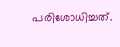പരിശോധിച്ചത്.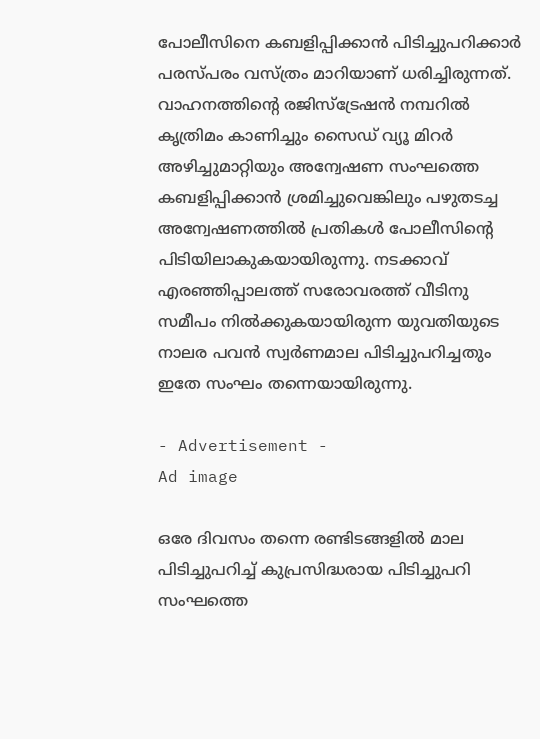പോലീസിനെ കബളിപ്പിക്കാന്‍ പിടിച്ചുപറിക്കാര്‍ പരസ്പരം വസ്ത്രം മാറിയാണ് ധരിച്ചിരുന്നത്. വാഹനത്തിന്റെ രജിസ്‌ട്രേഷന്‍ നമ്പറില്‍ കൃത്രിമം കാണിച്ചും സൈഡ് വ്യൂ മിറര്‍ അഴിച്ചുമാറ്റിയും അന്വേഷണ സംഘത്തെ കബളിപ്പിക്കാന്‍ ശ്രമിച്ചുവെങ്കിലും പഴുതടച്ച അന്വേഷണത്തില്‍ പ്രതികള്‍ പോലീസിന്റെ പിടിയിലാകുകയായിരുന്നു. നടക്കാവ് എരഞ്ഞിപ്പാലത്ത് സരോവരത്ത് വീടിനു സമീപം നില്‍ക്കുകയായിരുന്ന യുവതിയുടെ നാലര പവന്‍ സ്വര്‍ണമാല പിടിച്ചുപറിച്ചതും ഇതേ സംഘം തന്നെയായിരുന്നു.

- Advertisement -
Ad image

ഒരേ ദിവസം തന്നെ രണ്ടിടങ്ങളില്‍ മാല പിടിച്ചുപറിച്ച് കുപ്രസിദ്ധരായ പിടിച്ചുപറി സംഘത്തെ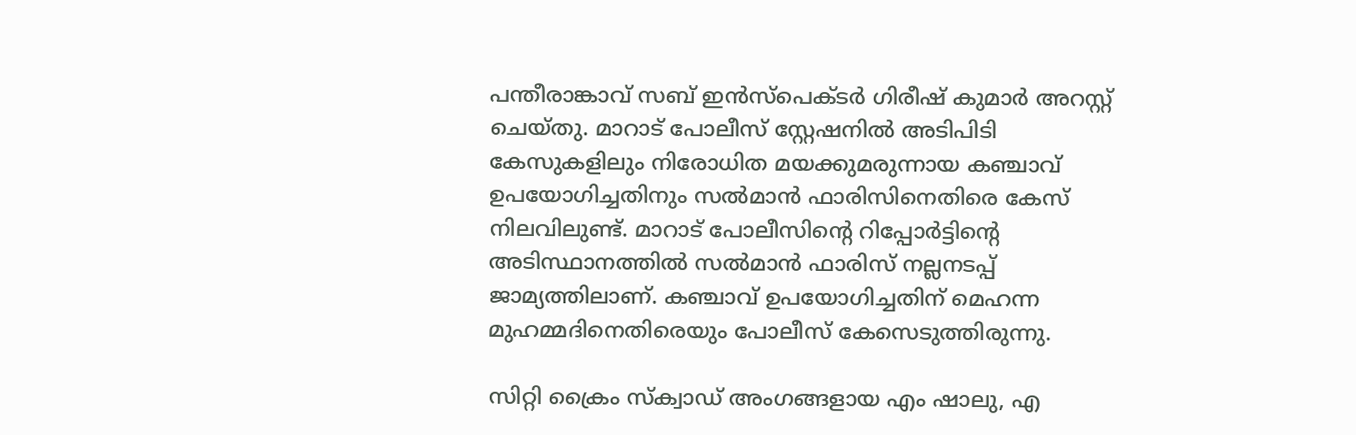പന്തീരാങ്കാവ് സബ് ഇന്‍സ്‌പെക്ടര്‍ ഗിരീഷ് കുമാര്‍ അറസ്റ്റ് ചെയ്തു. മാറാട് പോലീസ് സ്റ്റേഷനില്‍ അടിപിടി കേസുകളിലും നിരോധിത മയക്കുമരുന്നായ കഞ്ചാവ് ഉപയോഗിച്ചതിനും സല്‍മാന്‍ ഫാരിസിനെതിരെ കേസ് നിലവിലുണ്ട്. മാറാട് പോലീസിന്റെ റിപ്പോര്‍ട്ടിന്റെ അടിസ്ഥാനത്തില്‍ സല്‍മാന്‍ ഫാരിസ് നല്ലനടപ്പ് ജാമ്യത്തിലാണ്. കഞ്ചാവ് ഉപയോഗിച്ചതിന് മെഹന്ന മുഹമ്മദിനെതിരെയും പോലീസ് കേസെടുത്തിരുന്നു.

സിറ്റി ക്രൈം സ്‌ക്വാഡ് അംഗങ്ങളായ എം ഷാലു, എ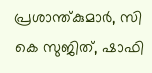പ്രശാന്ത്കുമാര്‍, സി കെ സുജിത്, ഷാഫി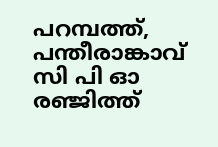പറമ്പത്ത്, പന്തീരാങ്കാവ് സി പി ഓ രഞ്ജിത്ത്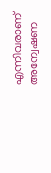എന്നിവരാണ് അന്വേഷണ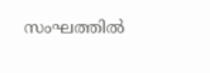സംഘത്തില്‍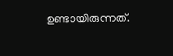ഉണ്ടായിരുന്നത്.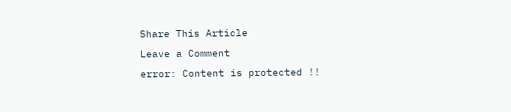Share This Article
Leave a Comment
error: Content is protected !!